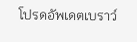โปรดอัพเดตเบราว์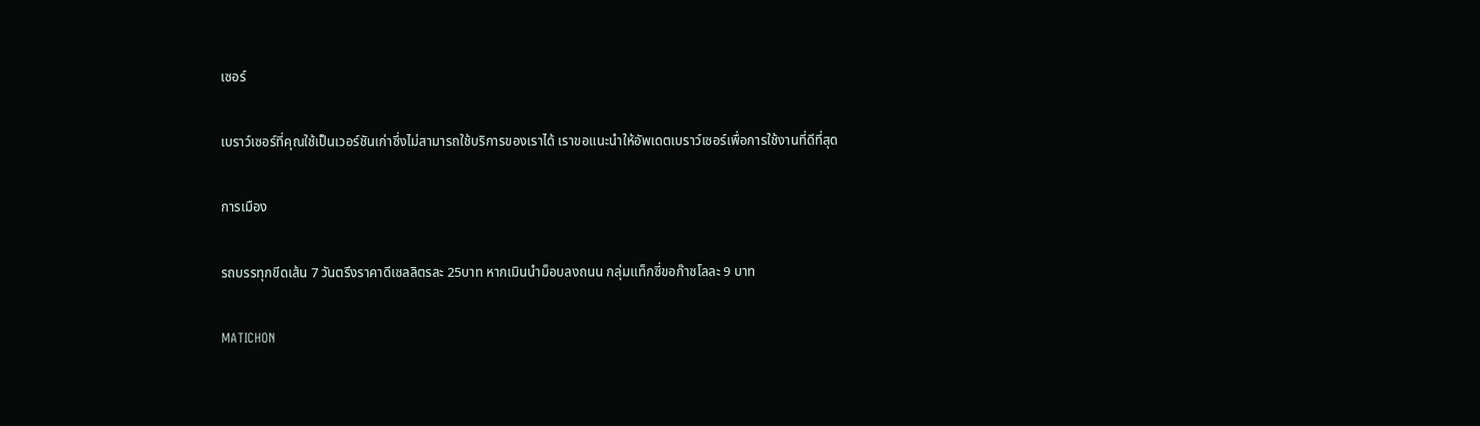เซอร์

เบราว์เซอร์ที่คุณใช้เป็นเวอร์ชันเก่าซึ่งไม่สามารถใช้บริการของเราได้ เราขอแนะนำให้อัพเดตเบราว์เซอร์เพื่อการใช้งานที่ดีที่สุด

การเมือง

รถบรรทุกขีดเส้น 7 วันตรึงราคาดีเซลลิตรละ 25บาท หากเมินนำม็อบลงถนน กลุ่มแท็กซี่ขอก๊าซโลละ 9 บาท

MATICHON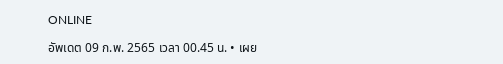ONLINE

อัพเดต 09 ก.พ. 2565 เวลา 00.45 น. • เผย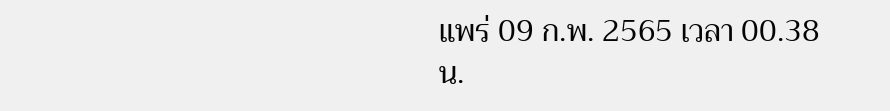แพร่ 09 ก.พ. 2565 เวลา 00.38 น.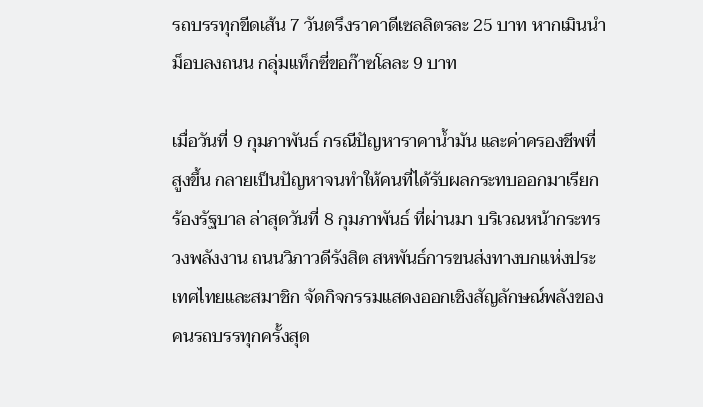รถบรรทุกขีดเส้น 7 วันตรึงราคาดีเซลลิตรละ 25 บาท หากเมินนำม็อบลงถนน กลุ่มแท็กซี่ขอก๊าซโลละ 9 บาท

เมื่อวันที่ 9 กุมภาพันธ์ กรณีปัญหาราคาน้ำมัน และค่าครองชีพที่สูงขึ้น กลายเป็นปัญหาจนทำให้คนที่ได้รับผลกระทบออกมาเรียกร้องรัฐบาล ล่าสุดวันที่ 8 กุมภาพันธ์ ที่ผ่านมา บริเวณหน้ากระทรวงพลังงาน ถนนวิภาวดีรังสิต สหพันธ์การขนส่งทางบกแห่งประเทศไทยและสมาชิก จัดกิจกรรมแสดงออกเชิงสัญลักษณ์พลังของคนรถบรรทุกครั้งสุด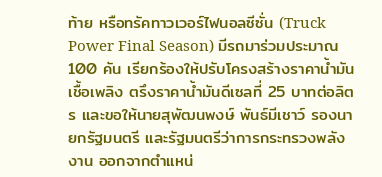ท้าย หรือทรัคทาวเวอร์ไฟนอลซีซั่น (Truck Power Final Season) มีรถมาร่วมประมาณ 100 คัน เรียกร้องให้ปรับโครงสร้างราคาน้ำมันเชื้อเพลิง ตรึงราคาน้ำมันดีเซลที่ 25 บาทต่อลิตร และขอให้นายสุพัฒนพงษ์ พันธ์มีเชาว์ รองนายกรัฐมนตรี และรัฐมนตรีว่าการกระทรวงพลังงาน ออกจากตำแหน่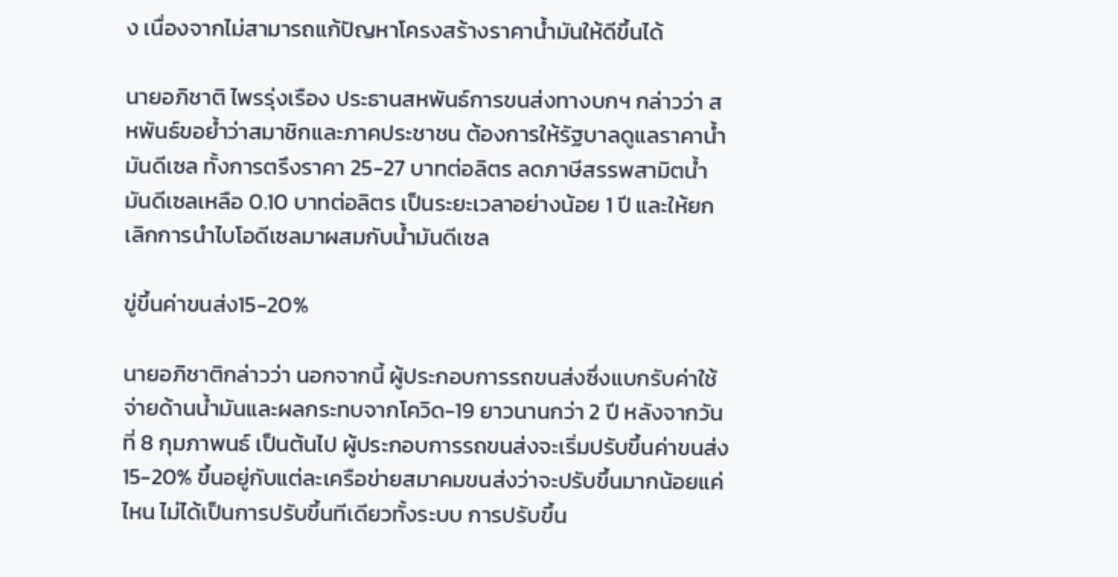ง เนื่องจากไม่สามารถแก้ปัญหาโครงสร้างราคาน้ำมันให้ดีขึ้นได้

นายอภิชาติ ไพรรุ่งเรือง ประธานสหพันธ์การขนส่งทางบกฯ กล่าวว่า สหพันธ์ขอย้ำว่าสมาชิกและภาคประชาชน ต้องการให้รัฐบาลดูแลราคาน้ำมันดีเซล ทั้งการตรึงราคา 25-27 บาทต่อลิตร ลดภาษีสรรพสามิตน้ำมันดีเซลเหลือ 0.10 บาทต่อลิตร เป็นระยะเวลาอย่างน้อย 1 ปี และให้ยกเลิกการนำไบโอดีเซลมาผสมกับน้ำมันดีเซล

ขู่ขึ้นค่าขนส่ง15-20%

นายอภิชาติกล่าวว่า นอกจากนี้ ผู้ประกอบการรถขนส่งซึ่งแบกรับค่าใช้จ่ายด้านน้ำมันและผลกระทบจากโควิด-19 ยาวนานกว่า 2 ปี หลังจากวันที่ 8 กุมภาพนธ์ เป็นต้นไป ผู้ประกอบการรถขนส่งจะเริ่มปรับขึ้นค่าขนส่ง 15-20% ขึ้นอยู่กับแต่ละเครือข่ายสมาคมขนส่งว่าจะปรับขึ้นมากน้อยแค่ไหน ไม่ได้เป็นการปรับขึ้นทีเดียวทั้งระบบ การปรับขึ้น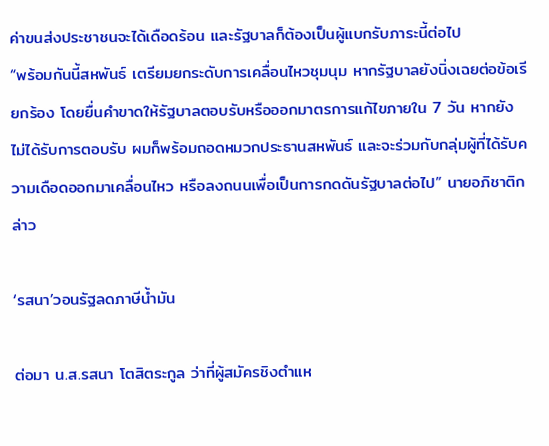ค่าขนส่งประชาชนจะได้เดือดร้อน และรัฐบาลก็ต้องเป็นผู้แบกรับภาระนี้ต่อไป
“พร้อมกันนี้สหพันธ์ เตรียมยกระดับการเคลื่อนไหวชุมนุม หากรัฐบาลยังนิ่งเฉยต่อข้อเรียกร้อง โดยยื่นคำขาดให้รัฐบาลตอบรับหรือออกมาตรการแก้ไขภายใน 7 วัน หากยังไม่ได้รับการตอบรับ ผมก็พร้อมถอดหมวกประธานสหพันธ์ และจะร่วมกับกลุ่มผู้ที่ได้รับความเดือดออกมาเคลื่อนไหว หรือลงถนนเพื่อเป็นการกดดันรัฐบาลต่อไป” นายอภิชาติกล่าว

‘รสนา’วอนรัฐลดภาษีน้ำมัน

ต่อมา น.ส.รสนา โตสิตระกูล ว่าที่ผู้สมัครชิงตำแห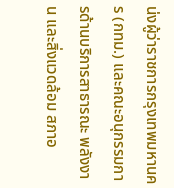น่งผู้ว่าราชการกรุงเทพมหานคร (กทม.) และคณะอนุกรรมการด้านบริการสาธารณะ พลังงาน และสิ่งแวดล้อม สภาอ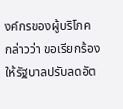งค์กรของผู้บริโภค กล่าวว่า ขอเรียกร้องให้รัฐบาลปรับลดอัต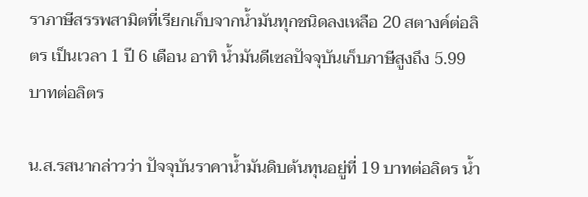ราภาษีสรรพสามิตที่เรียกเก็บจากน้ำมันทุกชนิดลงเหลือ 20 สตางค์ต่อลิตร เป็นเวลา 1 ปี 6 เดือน อาทิ น้ำมันดีเซลปัจจุบันเก็บภาษีสูงถึง 5.99 บาทต่อลิตร

น.ส.รสนากล่าวว่า ปัจจุบันราคาน้ำมันดิบต้นทุนอยู่ที่ 19 บาทต่อลิตร น้ำ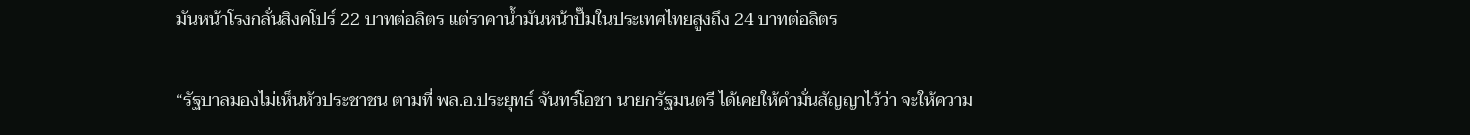มันหน้าโรงกลั่นสิงคโปร์ 22 บาทต่อลิตร แต่ราคาน้ำมันหน้าปั๊มในประเทศไทยสูงถึง 24 บาทต่อลิตร

“รัฐบาลมองไม่เห็นหัวประชาชน ตามที่ พล.อ.ประยุทธ์ จันทร์โอชา นายกรัฐมนตรี ได้เคยให้คำมั่นสัญญาไว้ว่า จะให้ความ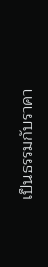เป็นธรรมกับราคา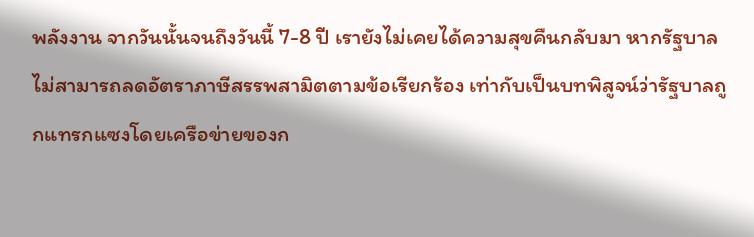พลังงาน จากวันนั้นจนถึงวันนี้ 7-8 ปี เรายังไม่เคยได้ความสุขคืนกลับมา หากรัฐบาลไม่สามารถลดอัตราภาษีสรรพสามิตตามข้อเรียกร้อง เท่ากับเป็นบทพิสูจน์ว่ารัฐบาลถูกแทรกแซงโดยเครือข่ายของก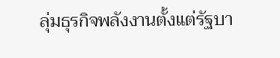ลุ่มธุรกิจพลังงานตั้งแต่รัฐบา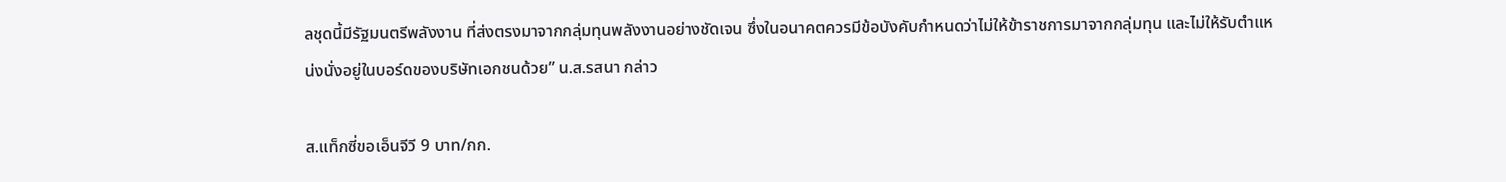ลชุดนี้มีรัฐมนตรีพลังงาน ที่ส่งตรงมาจากกลุ่มทุนพลังงานอย่างชัดเจน ซึ่งในอนาคตควรมีข้อบังคับกำหนดว่าไม่ให้ข้าราชการมาจากกลุ่มทุน และไม่ให้รับตำแหน่งนั่งอยู่ในบอร์ดของบริษัทเอกชนด้วย” น.ส.รสนา กล่าว

ส.แท็กซี่ขอเอ็นจีวี 9 บาท/กก.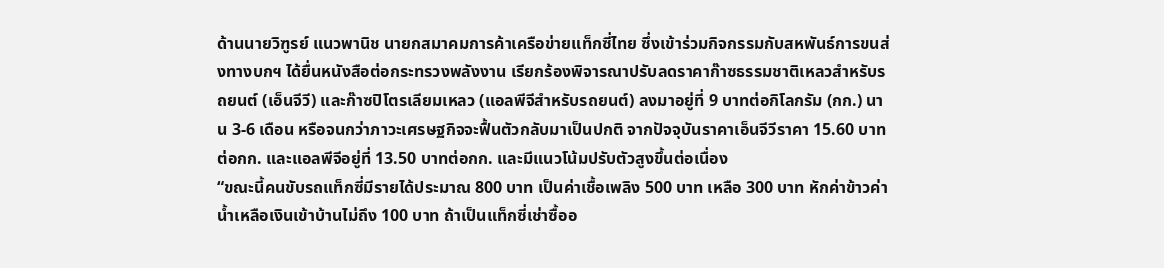ด้านนายวิฑูรย์ แนวพานิช นายกสมาคมการค้าเครือข่ายแท็กซี่ไทย ซึ่งเข้าร่วมกิจกรรมกับสหพันธ์การขนส่งทางบกฯ ได้ยื่นหนังสือต่อกระทรวงพลังงาน เรียกร้องพิจารณาปรับลดราคาก๊าซธรรมชาติเหลวสำหรับรถยนต์ (เอ็นจีวี) และก๊าซปิโตรเลียมเหลว (แอลพีจีสำหรับรถยนต์) ลงมาอยู่ที่ 9 บาทต่อกิโลกรัม (กก.) นาน 3-6 เดือน หรือจนกว่าภาวะเศรษฐกิจจะฟื้นตัวกลับมาเป็นปกติ จากปัจจุบันราคาเอ็นจีวีราคา 15.60 บาทต่อกก. และแอลพีจีอยู่ที่ 13.50 บาทต่อกก. และมีแนวโน้มปรับตัวสูงขึ้นต่อเนื่อง
“ขณะนี้คนขับรถแท็กซี่มีรายได้ประมาณ 800 บาท เป็นค่าเชื้อเพลิง 500 บาท เหลือ 300 บาท หักค่าข้าวค่าน้ำเหลือเงินเข้าบ้านไม่ถึง 100 บาท ถ้าเป็นแท็กซี่เช่าซื้ออ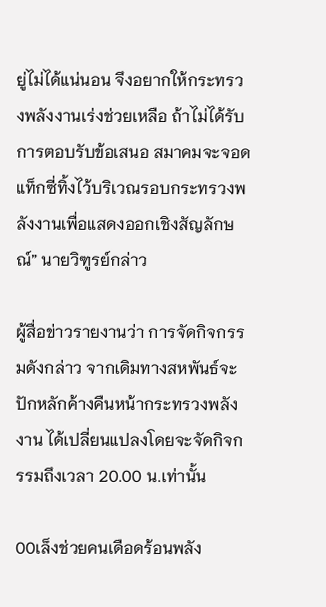ยู่ไม่ได้แน่นอน จึงอยากให้กระทรวงพลังงานเร่งช่วยเหลือ ถ้าไม่ได้รับการตอบรับข้อเสนอ สมาคมจะจอดแท็กซี่ทิ้งไว้บริเวณรอบกระทรวงพลังงานเพื่อแสดงออกเชิงสัญลักษณ์” นายวิฑูรย์กล่าว

ผู้สื่อข่าวรายงานว่า การจัดกิจกรรมดังกล่าว จากเดิมทางสหพันธ์จะปักหลักค้างคืนหน้ากระทรวงพลังงาน ได้เปลี่ยนแปลงโดยจะจัดกิจกรรมถึงเวลา 20.00 น.เท่านั้น

00เล็งช่วยคนเดือดร้อนพลัง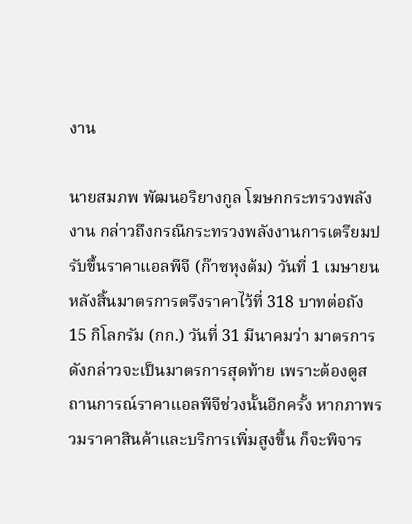งาน

นายสมภพ พัฒนอริยางกูล โฆษกกระทรวงพลังงาน กล่าวถึงกรณีกระทรวงพลังงานการเตรียมปรับขึ้นราคาแอลพีจี (ก๊าซหุงต้ม) วันที่ 1 เมษายน หลังสิ้นมาตรการตรึงราคาไว้ที่ 318 บาทต่อถัง 15 กิโลกรัม (กก.) วันที่ 31 มีนาคมว่า มาตรการดังกล่าวจะเป็นมาตรการสุดท้าย เพราะต้องดูสถานการณ์ราคาแอลพีจีช่วงนั้นอีกครั้ง หากภาพรวมราคาสินค้าและบริการเพิ่มสูงขึ้น ก็จะพิจาร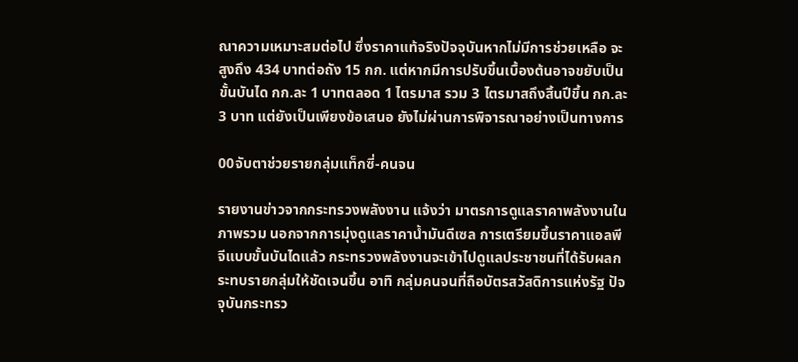ณาความเหมาะสมต่อไป ซึ่งราคาแท้จริงปัจจุบันหากไม่มีการช่วยเหลือ จะสูงถึง 434 บาทต่อถัง 15 กก. แต่หากมีการปรับขึ้นเบื้องต้นอาจขยับเป็นขั้นบันได กก.ละ 1 บาทตลอด 1 ไตรมาส รวม 3 ไตรมาสถึงสิ้นปีขึ้น กก.ละ 3 บาท แต่ยังเป็นเพียงข้อเสนอ ยังไม่ผ่านการพิจารณาอย่างเป็นทางการ

00จับตาช่วยรายกลุ่มแท็กซี่-คนจน

รายงานข่าวจากกระทรวงพลังงาน แจ้งว่า มาตรการดูแลราคาพลังงานในภาพรวม นอกจากการมุ่งดูแลราคาน้ำมันดีเซล การเตรียมขึ้นราคาแอลพีจีแบบขั้นบันไดแล้ว กระทรวงพลังงานจะเข้าไปดูแลประชาชนที่ได้รับผลกระทบรายกลุ่มให้ชัดเจนขึ้น อาทิ กลุ่มคนจนที่ถือบัตรสวัสดิการแห่งรัฐ ปัจจุบันกระทรว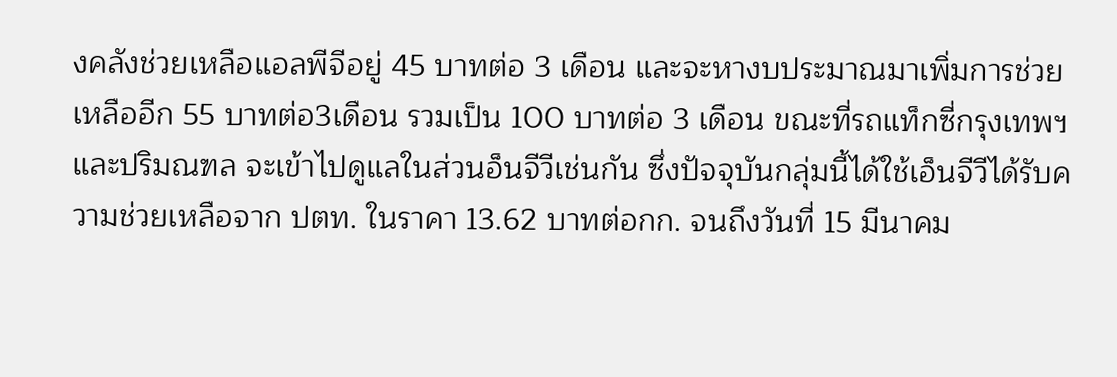งคลังช่วยเหลือแอลพีจีอยู่ 45 บาทต่อ 3 เดือน และจะหางบประมาณมาเพิ่มการช่วยเหลืออีก 55 บาทต่อ3เดือน รวมเป็น 100 บาทต่อ 3 เดือน ขณะที่รถแท็กซี่กรุงเทพฯและปริมณฑล จะเข้าไปดูแลในส่วนอ็นจีวีเช่นกัน ซึ่งปัจจุบันกลุ่มนี้ได้ใช้เอ็นจีวีได้รับความช่วยเหลือจาก ปตท. ในราคา 13.62 บาทต่อกก. จนถึงวันที่ 15 มีนาคม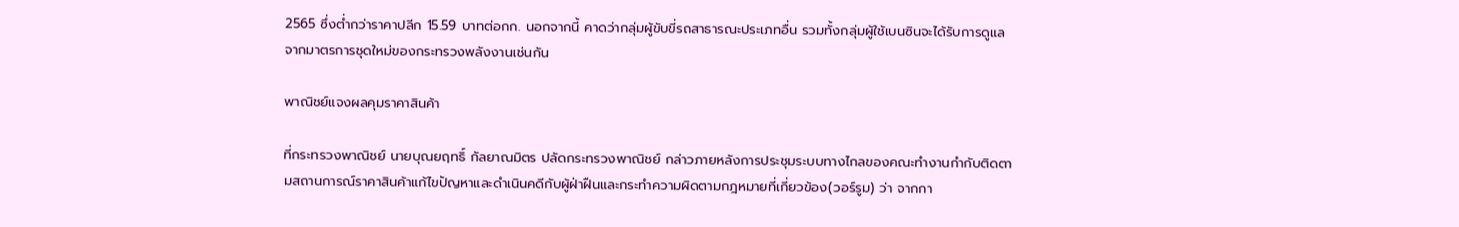2565 ซึ่งต่ำกว่าราคาปลีก 15.59 บาทต่อกก. นอกจากนี้ คาดว่ากลุ่มผู้ขับขี่รถสาธารณะประเภทอื่น รวมทั้งกลุ่มผู้ใช้เบนซินจะได้รับการดูแลจากมาตรการชุดใหม่ของกระทรวงพลังงานเช่นกัน

พาณิชย์แจงผลคุมราคาสินค้า

ที่กระทรวงพาณิชย์ นายบุณยฤทธิ์ กัลยาณมิตร ปลัดกระทรวงพาณิชย์ กล่าวภายหลังการประชุมระบบทางไกลของคณะทำงานกำกับติดตามสถานการณ์ราคาสินค้าแก้ไขปัญหาและดำเนินคดีกับผู้ฝ่าฝืนและกระทำความผิดตามกฎหมายที่เกี่ยวข้อง(วอร์รูม) ว่า จากกา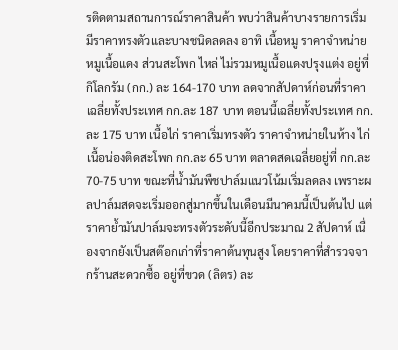รติดตามสถานการณ์ราคาสินค้า พบว่าสินค้าบางรายการเริ่มมีราคาทรงตัวและบางชนิดลดลง อาทิ เนื้อหมู ราคาจำหน่ายหมูเนื้อแดง ส่วนสะโพก ไหล่ ไม่รวมหมูเนื้อแดงปรุงแต่ง อยู่ที่กิโลกรัม (กก.) ละ 164-170 บาท ลดจากสัปดาห์ก่อนที่ราคาเฉลี่ยทั้งประเทศ กก.ละ 187 บาท ตอนนี้เฉลี่ยทั้งประเทศ กก.ละ 175 บาท เนื้อไก่ ราคาเริ่มทรงตัว ราคาจำหน่ายในห้าง ไก่เนื้อน่องติดสะโพก กก.ละ 65 บาท ตลาดสดเฉลี่ยอยู่ที่ กก.ละ 70-75 บาท ขณะที่น้ำมันพืชปาล์มแนวโน้มเริ่มลดลง เพราะผลปาล์มสดจะเริ่มออกสู่มากขึ้นในเดือนมีนาคมนี้เป็นต้นไป แต่ราคาย้ำมันปาล์มจะทรงตัวระดับนี้อีกประมาณ 2 สัปดาห์ เนื่องจากยังเป็นสต๊อกเก่าที่ราคาต้นทุนสูง โดยราคาที่สำรวจจากร้านสะดวกซื้อ อยู่ที่ขวด (ลิตร) ละ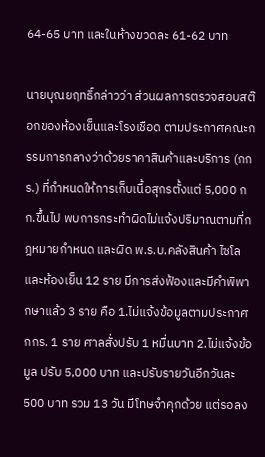64-65 บาท และในห้างขวดละ 61-62 บาท

นายบุณยฤทธิ์กล่าวว่า ส่วนผลการตรวจสอบสต๊อกของห้องเย็นและโรงเชือด ตามประกาศคณะกรรมการกลางว่าด้วยราคาสินค้าและบริการ (กกร.) ที่กำหนดให้การเก็บเนื้อสุกรตั้งแต่ 5,000 กก.ขึ้นไป พบการกระทำผิดไม่แจ้งปริมาณตามที่กฎหมายกำหนด และผิด พ.ร.บ.คลังสินค้า ไซโลและห้องเย็น 12 ราย มีการส่งฟ้องและมีคำพิพากษาแล้ว 3 ราย คือ 1.ไม่แจ้งข้อมูลตามประกาศ กกร. 1 ราย ศาลสั่งปรับ 1 หมื่นบาท 2.ไม่แจ้งข้อมูล ปรับ 5,000 บาท และปรับรายวันอีกวันละ 500 บาท รวม 13 วัน มีโทษจำคุกด้วย แต่รอลง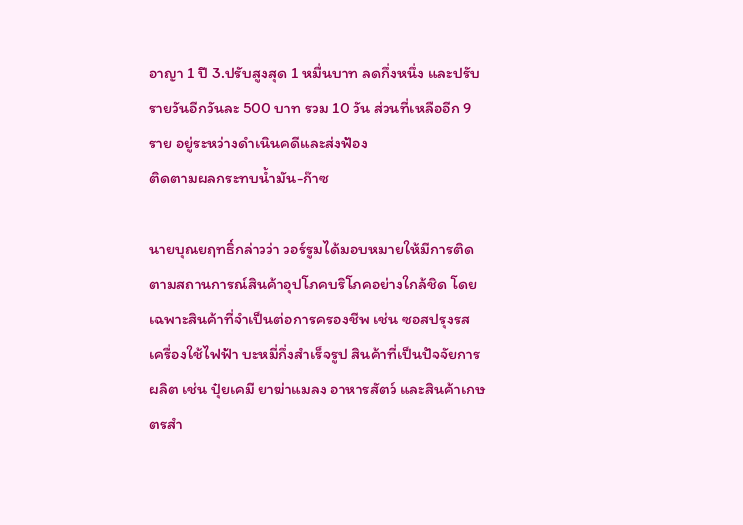อาญา 1 ปี 3.ปรับสูงสุด 1 หมื่นบาท ลดกึ่งหนึ่ง และปรับรายวันอีกวันละ 500 บาท รวม 10 วัน ส่วนที่เหลืออีก 9 ราย อยู่ระหว่างดำเนินคดีและส่งฟ้อง
ติดตามผลกระทบน้ำมัน-ก๊าซ

นายบุณยฤทธิ์กล่าวว่า วอร์รูมได้มอบหมายให้มีการติดตามสถานการณ์สินค้าอุปโภคบริโภคอย่างใกล้ชิด โดยเฉพาะสินค้าที่จำเป็นต่อการครองชีพ เช่น ซอสปรุงรส เครื่องใช้ไฟฟ้า บะหมี่กึ่งสำเร็จรูป สินค้าที่เป็นปัจจัยการผลิต เช่น ปุ๋ยเคมี ยาฆ่าแมลง อาหารสัตว์ และสินค้าเกษตรสำ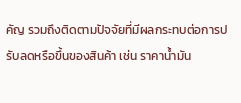คัญ รวมถึงติดตามปัจจัยที่มีผลกระทบต่อการปรับลดหรือขึ้นของสินค้า เช่น ราคาน้ำมัน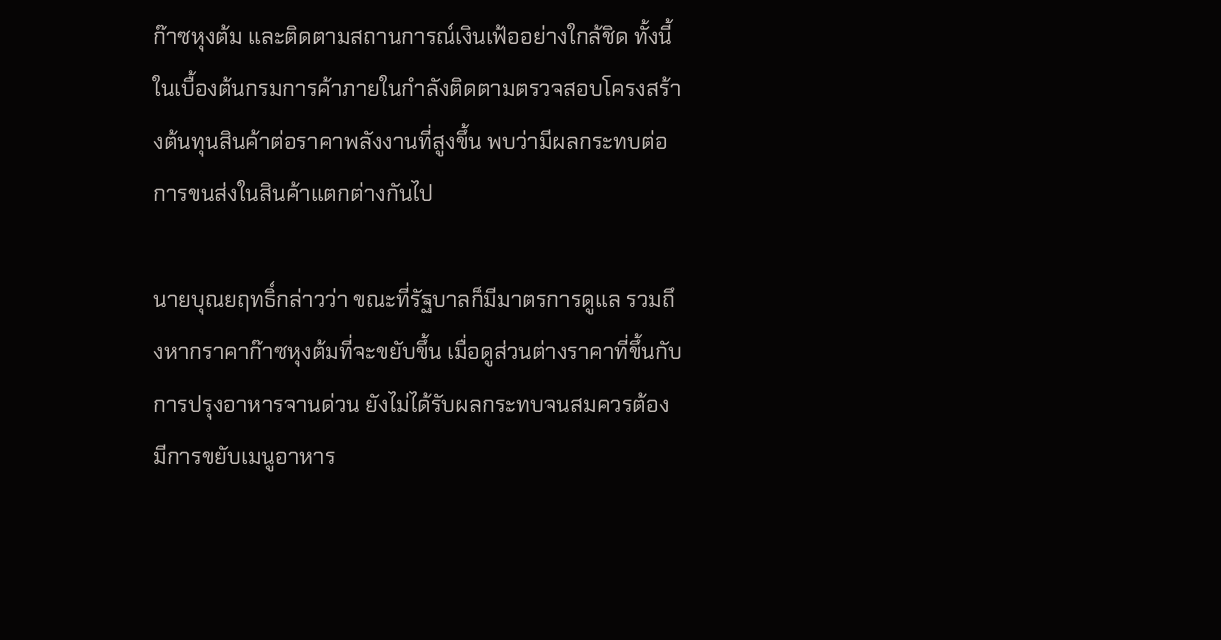ก๊าซหุงต้ม และติดตามสถานการณ์เงินเฟ้ออย่างใกล้ชิด ทั้งนี้ ในเบื้องต้นกรมการค้าภายในกำลังติดตามตรวจสอบโครงสร้างต้นทุนสินค้าต่อราคาพลังงานที่สูงขึ้น พบว่ามีผลกระทบต่อการขนส่งในสินค้าแตกต่างกันไป

นายบุณยฤทธิ์กล่าวว่า ขณะที่รัฐบาลก็มีมาตรการดูแล รวมถึงหากราคาก๊าซหุงต้มที่จะขยับขึ้น เมื่อดูส่วนต่างราคาที่ขึ้นกับการปรุงอาหารจานด่วน ยังไม่ได้รับผลกระทบจนสมควรต้องมีการขยับเมนูอาหาร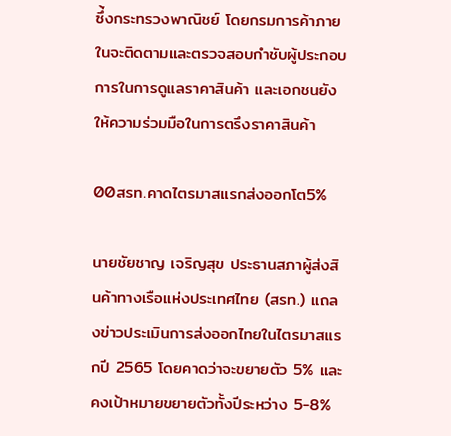ซึ่้งกระทรวงพาณิชย์ โดยกรมการค้าภายในจะติดตามและตรวจสอบกำชับผู้ประกอบการในการดูแลราคาสินค้า และเอกชนยังให้ความร่วมมือในการตรึงราคาสินค้า

00สรท.คาดไตรมาสแรกส่งออกโต5%

นายชัยชาญ เจริญสุข ประธานสภาผู้ส่งสินค้าทางเรือแห่งประเทศไทย (สรท.) แถลงข่าวประเมินการส่งออกไทยในไตรมาสแรกปี 2565 โดยคาดว่าจะขยายตัว 5% และคงเป้าหมายขยายตัวทั้งปีระหว่าง 5-8%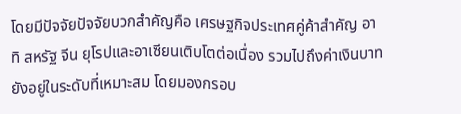โดยมีปัจจัยปัจจัยบวกสำคัญคือ เศรษฐกิจประเทศคู่ค้าสำคัญ อาทิ สหรัฐ จีน ยุโรปและอาเซียนเติบโตต่อเนื่อง รวมไปถึงค่าเงินบาทยังอยู่ในระดับที่เหมาะสม โดยมองกรอบ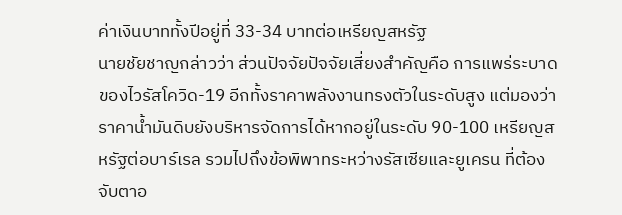ค่าเงินบาททั้งปีอยู่ที่ 33-34 บาทต่อเหรียญสหรัฐ
นายชัยชาญกล่าวว่า ส่วนปัจจัยปัจจัยเสี่ยงสำคัญคือ การแพร่ระบาดของไวรัสโควิด-19 อีกทั้งราคาพลังงานทรงตัวในระดับสูง แต่มองว่าราคาน้ำมันดิบยังบริหารจัดการได้หากอยู่ในระดับ 90-100 เหรียญสหรัฐต่อบาร์เรล รวมไปถึงข้อพิพาทระหว่างรัสเซียและยูเครน ที่ต้องจับตาอ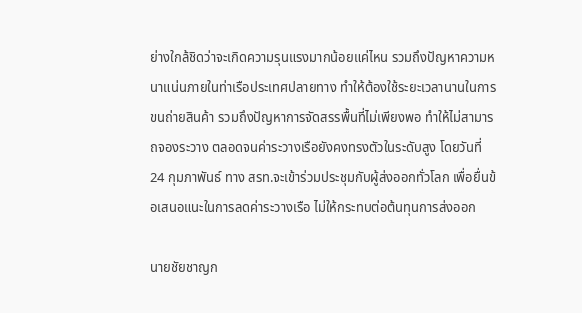ย่างใกล้ชิดว่าจะเกิดความรุนแรงมากน้อยแค่ไหน รวมถึงปัญหาความหนาแน่นภายในท่าเรือประเทศปลายทาง ทำให้ต้องใช้ระยะเวลานานในการขนถ่ายสินค้า รวมถึงปัญหาการจัดสรรพื้นที่ไม่เพียงพอ ทำให้ไม่สามารถจองระวาง ตลอดจนค่าระวางเรือยังคงทรงตัวในระดับสูง โดยวันที่ 24 กุมภาพันธ์ ทาง สรท.จะเข้าร่วมประชุมกับผู้ส่งออกทั่วโลก เพื่อยื่นข้อเสนอแนะในการลดค่าระวางเรือ ไม่ให้กระทบต่อต้นทุนการส่งออก

นายชัยชาญก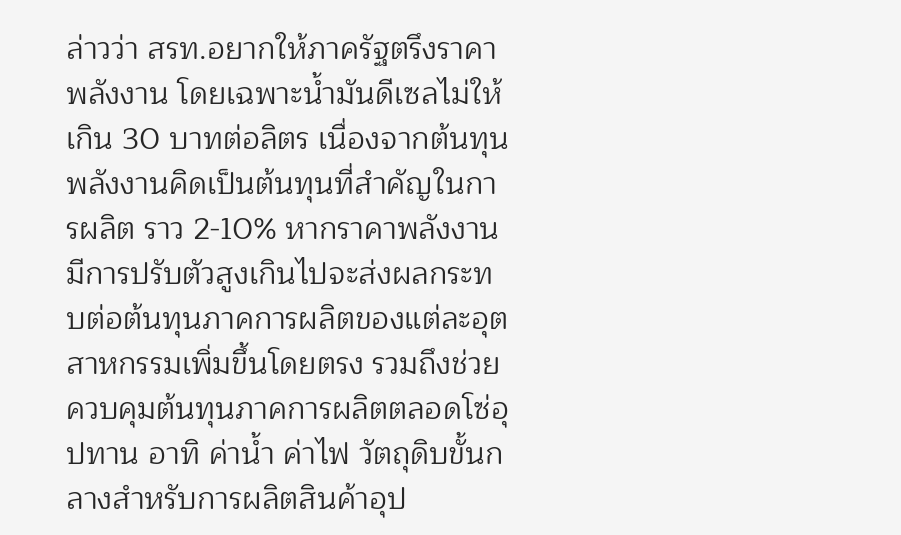ล่าวว่า สรท.อยากให้ภาครัฐตรึงราคาพลังงาน โดยเฉพาะน้ำมันดีเซลไม่ให้เกิน 30 บาทต่อลิตร เนื่องจากต้นทุนพลังงานคิดเป็นต้นทุนที่สำคัญในการผลิต ราว 2-10% หากราคาพลังงานมีการปรับตัวสูงเกินไปจะส่งผลกระทบต่อต้นทุนภาคการผลิตของแต่ละอุตสาหกรรมเพิ่มขึ้นโดยตรง รวมถึงช่วยควบคุมต้นทุนภาคการผลิตตลอดโซ่อุปทาน อาทิ ค่าน้ำ ค่าไฟ วัตถุดิบขั้นกลางสำหรับการผลิตสินค้าอุป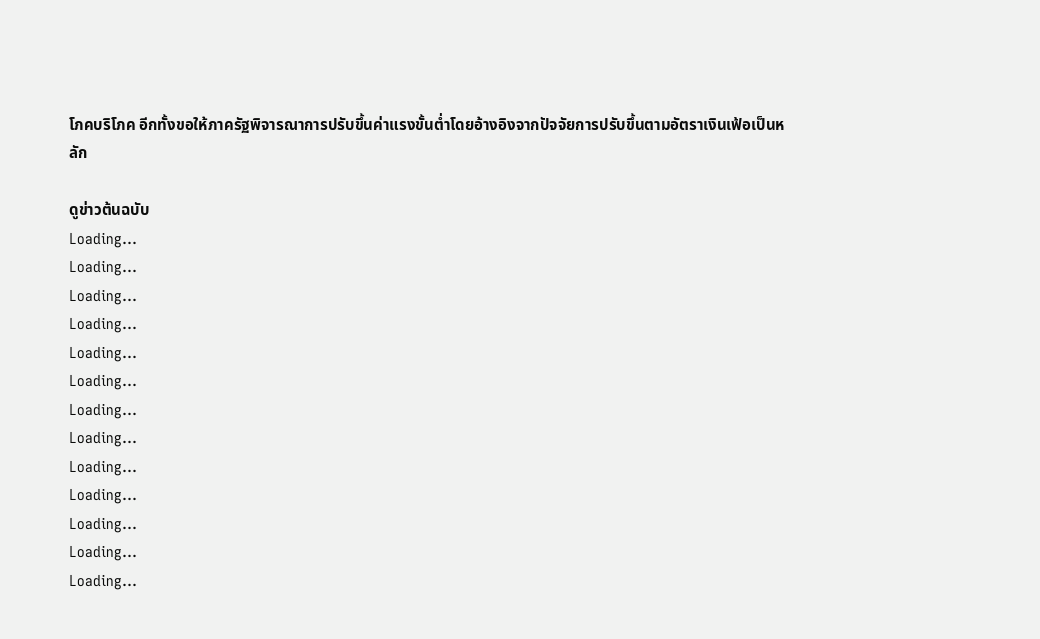โภคบริโภค อีกทั้งขอให้ภาครัฐพิจารณาการปรับขึ้นค่าแรงขั้นต่ำโดยอ้างอิงจากปัจจัยการปรับขึ้นตามอัตราเงินเฟ้อเป็นหลัก

ดูข่าวต้นฉบับ
Loading...
Loading...
Loading...
Loading...
Loading...
Loading...
Loading...
Loading...
Loading...
Loading...
Loading...
Loading...
Loading...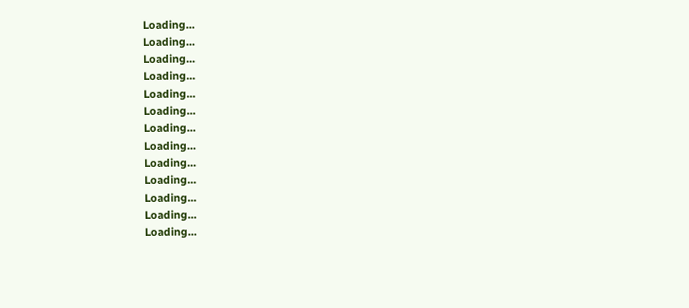Loading...
Loading...
Loading...
Loading...
Loading...
Loading...
Loading...
Loading...
Loading...
Loading...
Loading...
Loading...
Loading...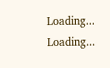Loading...
Loading...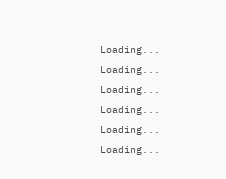Loading...
Loading...
Loading...
Loading...
Loading...
Loading...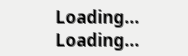Loading...
Loading...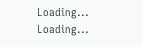Loading...
Loading...